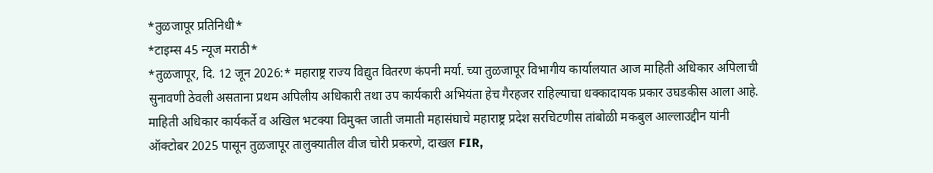*तुळजापूर प्रतिनिधी*
*टाइम्स 45 न्यूज मराठी*
*तुळजापूर, दि. 12 जून 2026:* महाराष्ट्र राज्य विद्युत वितरण कंपनी मर्या. च्या तुळजापूर विभागीय कार्यालयात आज माहिती अधिकार अपिलाची सुनावणी ठेवली असताना प्रथम अपिलीय अधिकारी तथा उप कार्यकारी अभियंता हेच गैरहजर राहिल्याचा धक्कादायक प्रकार उघडकीस आला आहे.
माहिती अधिकार कार्यकर्ते व अखिल भटक्या विमुक्त जाती जमाती महासंघाचे महाराष्ट्र प्रदेश सरचिटणीस तांबोळी मकबुल आल्लाउद्दीन यांनी ऑक्टोबर 2025 पासून तुळजापूर तालुक्यातील वीज चोरी प्रकरणे, दाखल FIR,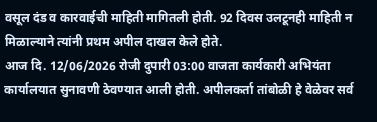वसूल दंड व कारवाईची माहिती मागितली होती. 92 दिवस उलटूनही माहिती न मिळाल्याने त्यांनी प्रथम अपील दाखल केले होते.
आज दि. 12/06/2026 रोजी दुपारी 03:00 वाजता कार्यकारी अभियंता कार्यालयात सुनावणी ठेवण्यात आली होती. अपीलकर्ता तांबोळी हे वेळेवर सर्व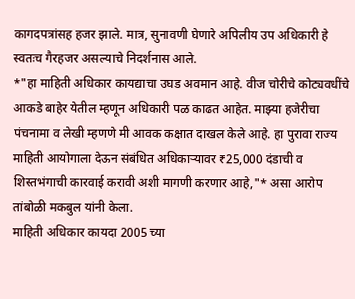कागदपत्रांसह हजर झाले. मात्र, सुनावणी घेणारे अपिलीय उप अधिकारी हे स्वतःच गैरहजर असल्याचे निदर्शनास आले.
*"हा माहिती अधिकार कायद्याचा उघड अवमान आहे. वीज चोरीचे कोट्यवधींचे आकडे बाहेर येतील म्हणून अधिकारी पळ काढत आहेत. माझ्या हजेरीचा पंचनामा व लेखी म्हणणे मी आवक कक्षात दाखल केले आहे. हा पुरावा राज्य माहिती आयोगाला देऊन संबंधित अधिकाऱ्यावर ₹25,000 दंडाची व शिस्तभंगाची कारवाई करावी अशी मागणी करणार आहे,"* असा आरोप तांबोळी मकबुल यांनी केला.
माहिती अधिकार कायदा 2005 च्या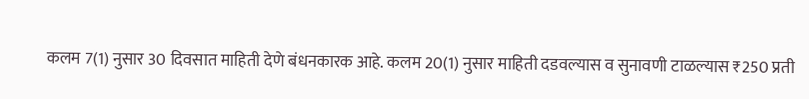कलम 7(1) नुसार 30 दिवसात माहिती देणे बंधनकारक आहे. कलम 20(1) नुसार माहिती दडवल्यास व सुनावणी टाळल्यास ₹250 प्रती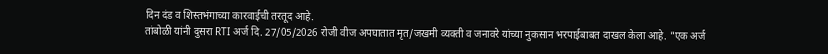दिन दंड व शिस्तभंगाच्या कारवाईची तरतूद आहे.
तांबोळी यांनी दुसरा RTI अर्ज दि. 27/05/2026 रोजी वीज अपघातात मृत/जखमी व्यक्ती व जनावरे यांच्या नुकसान भरपाईबाबत दाखल केला आहे. "एक अर्ज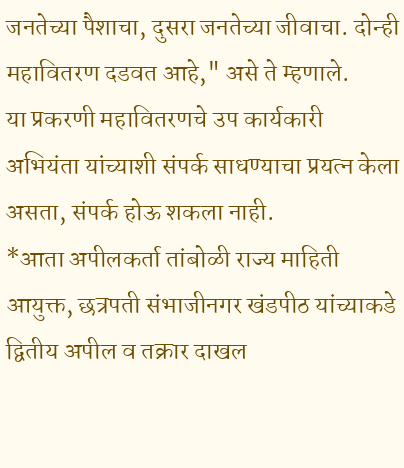जनतेच्या पैशाचा, दुसरा जनतेच्या जीवाचा. दोन्ही महावितरण दडवत आहे," असे ते म्हणाले.
या प्रकरणी महावितरणचे उप कार्यकारी अभियंता यांच्याशी संपर्क साधण्याचा प्रयत्न केला असता, संपर्क होऊ शकला नाही.
*आता अपीलकर्ता तांबोळी राज्य माहिती आयुक्त, छत्रपती संभाजीनगर खंडपीठ यांच्याकडे द्वितीय अपील व तक्रार दाखल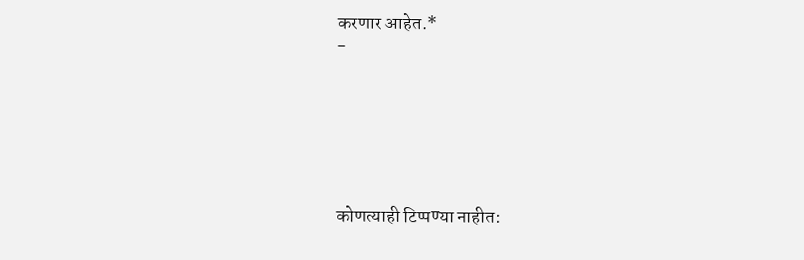करणार आहेत.*
-






कोणत्याही टिप्पण्या नाहीत: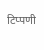टिप्पणी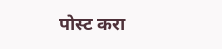पोस्ट करा